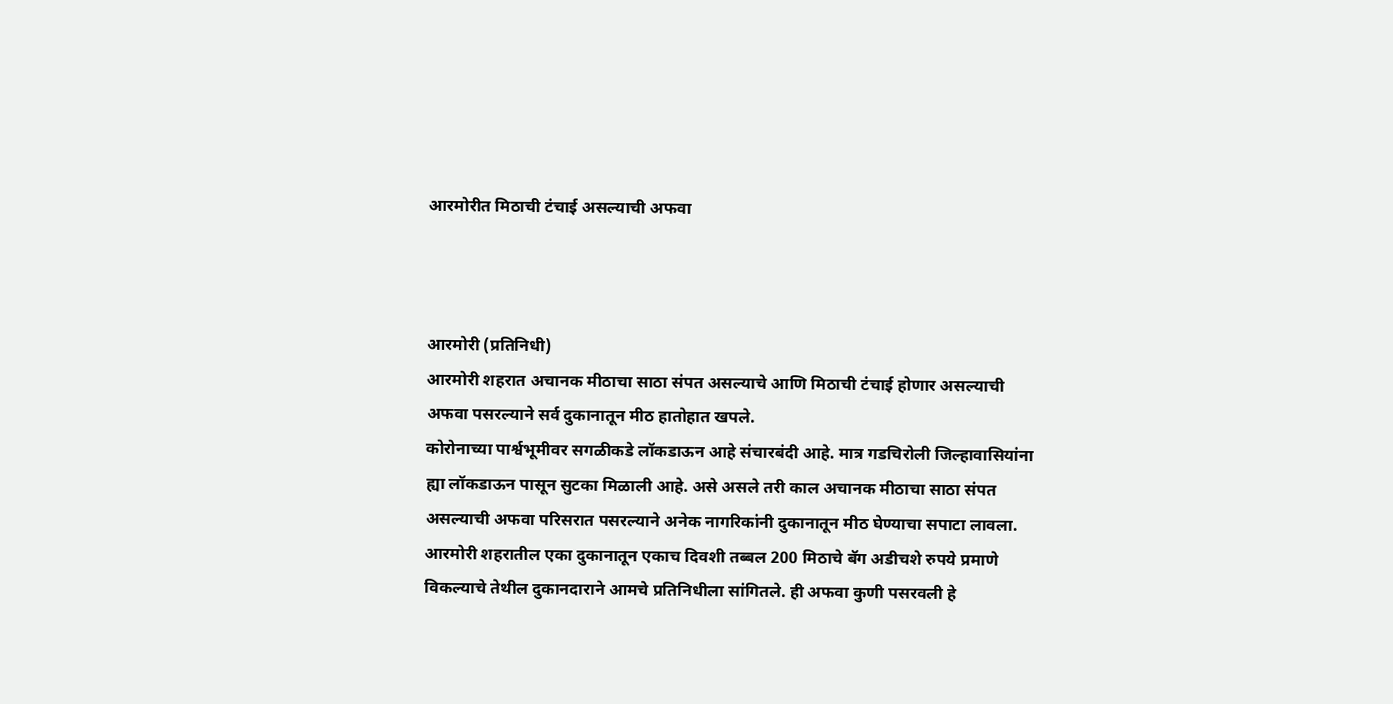आरमोरीत मिठाची टंचाई असल्याची अफवा



आरमोरी (प्रतिनिधी)
आरमोरी शहरात अचानक मीठाचा साठा संपत असल्याचे आणि मिठाची टंचाई होणार असल्याची अफवा पसरल्याने सर्व दुकानातून मीठ हातोहात खपले.
कोरोनाच्या पार्श्वभूमीवर सगळीकडे लॉकडाऊन आहे संचारबंदी आहे. मात्र गडचिरोली जिल्हावासियांना ह्या लॉकडाऊन पासून सुटका मिळाली आहे. असे असले तरी काल अचानक मीठाचा साठा संपत असल्याची अफवा परिसरात पसरल्याने अनेक नागरिकांनी दुकानातून मीठ घेण्याचा सपाटा लावला. आरमोरी शहरातील एका दुकानातून एकाच दिवशी तब्बल 200 मिठाचे बॅग अडीचशे रुपये प्रमाणे विकल्याचे तेथील दुकानदाराने आमचे प्रतिनिधीला सांगितले. ही अफवा कुणी पसरवली हे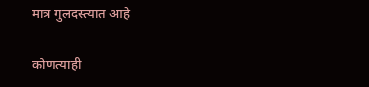मात्र गुलदस्त्यात आहे

कोणत्याही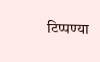टिप्पण्‍या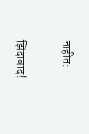नाहीत:

झिंदाबाद!